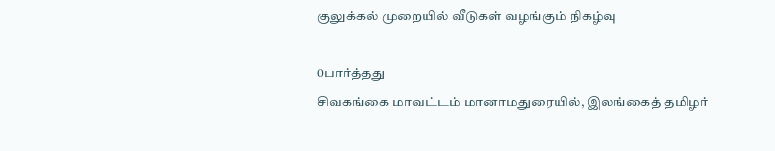குலுக்கல் முறையில் வீடுகள் வழங்கும் நிகழ்வு

0பார்த்தது
சிவகங்கை மாவட்டம் மானாமதுரையில், இலங்கைத் தமிழர்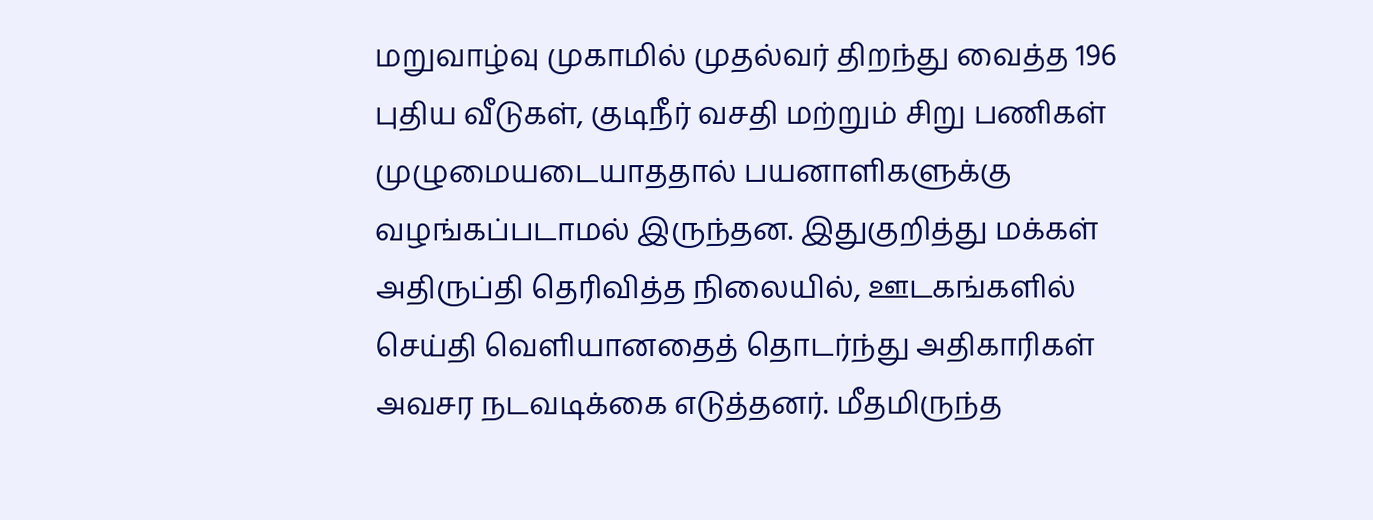மறுவாழ்வு முகாமில் முதல்வர் திறந்து வைத்த 196 புதிய வீடுகள், குடிநீர் வசதி மற்றும் சிறு பணிகள் முழுமையடையாததால் பயனாளிகளுக்கு வழங்கப்படாமல் இருந்தன. இதுகுறித்து மக்கள் அதிருப்தி தெரிவித்த நிலையில், ஊடகங்களில் செய்தி வெளியானதைத் தொடர்ந்து அதிகாரிகள் அவசர நடவடிக்கை எடுத்தனர். மீதமிருந்த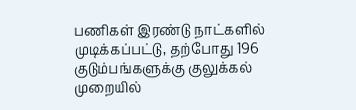பணிகள் இரண்டு நாட்களில் முடிக்கப்பட்டு, தற்போது 196 குடும்பங்களுக்கு குலுக்கல் முறையில்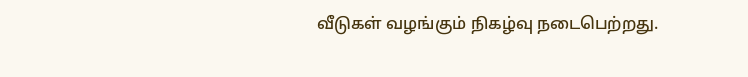வீடுகள் வழங்கும் நிகழ்வு நடைபெற்றது.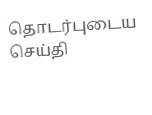தொடர்புடைய செய்தி